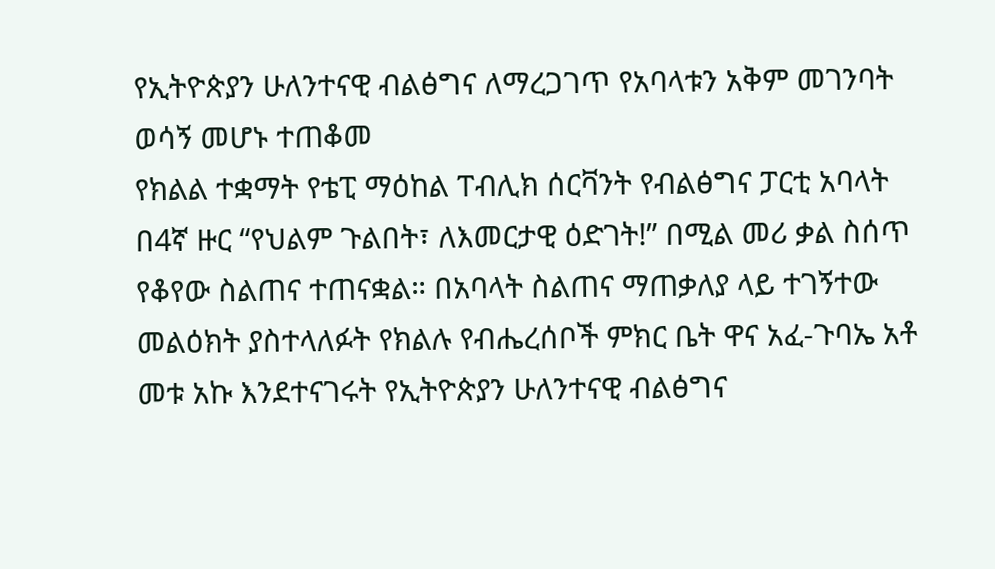የኢትዮጵያን ሁለንተናዊ ብልፅግና ለማረጋገጥ የአባላቱን አቅም መገንባት ወሳኝ መሆኑ ተጠቆመ
የክልል ተቋማት የቴፒ ማዕከል ፐብሊክ ሰርቫንት የብልፅግና ፓርቲ አባላት በ4ኛ ዙር “የህልም ጉልበት፣ ለእመርታዊ ዕድገት!” በሚል መሪ ቃል ስሰጥ የቆየው ስልጠና ተጠናቋል። በአባላት ስልጠና ማጠቃለያ ላይ ተገኝተው መልዕክት ያስተላለፉት የክልሉ የብሔረሰቦች ምክር ቤት ዋና አፈ-ጉባኤ አቶ መቱ አኩ እንደተናገሩት የኢትዮጵያን ሁለንተናዊ ብልፅግና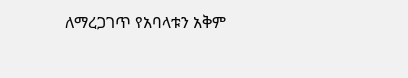ለማረጋገጥ የአባላቱን አቅም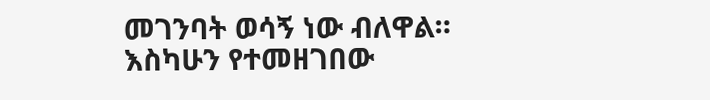መገንባት ወሳኝ ነው ብለዋል። እስካሁን የተመዘገበው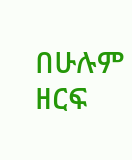በሁሉም ዘርፍ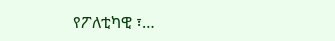የፖለቲካዊ ፣…